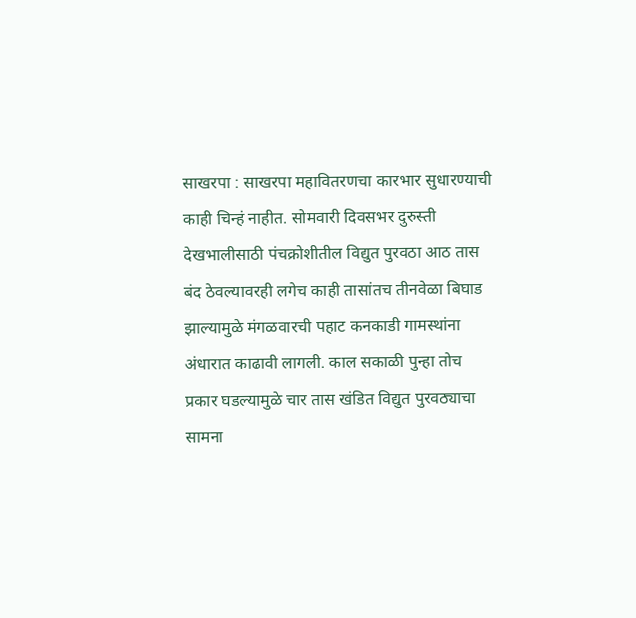साखरपा : साखरपा महावितरणचा कारभार सुधारण्याची काही चिन्हं नाहीत. सोमवारी दिवसभर दुरुस्ती देखभालीसाठी पंचक्रोशीतील विद्युत पुरवठा आठ तास बंद ठेवल्यावरही लगेच काही तासांतच तीनवेळा बिघाड झाल्यामुळे मंगळवारची पहाट कनकाडी गामस्थांना अंधारात काढावी लागली. काल सकाळी पुन्हा तोच प्रकार घडल्यामुळे चार तास खंडित विद्युत पुरवठ्याचा सामना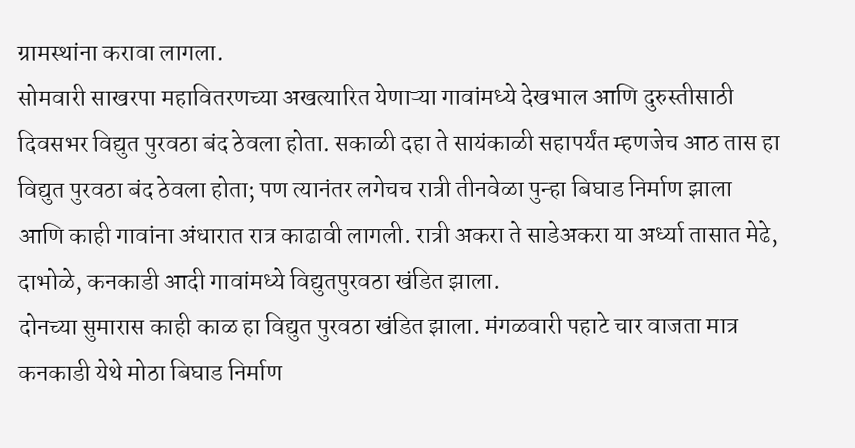ग्रामस्थांना करावा लागला.
सोमवारी साखरपा महावितरणच्या अखत्यारित येणाऱ्या गावांमध्ये देखभाल आणि दुरुस्तीसाठी दिवसभर विद्युत पुरवठा बंद ठेवला होता. सकाळी दहा ते सायंकाळी सहापर्यंत म्हणजेच आठ तास हा विद्युत पुरवठा बंद ठेवला होता; पण त्यानंतर लगेचच रात्री तीनवेळा पुन्हा बिघाड निर्माण झाला आणि काही गावांना अंधारात रात्र काढावी लागली. रात्री अकरा ते साडेअकरा या अर्ध्या तासात मेढे, दाभोळे, कनकाडी आदी गावांमध्ये विद्युतपुरवठा खंडित झाला.
दोनच्या सुमारास काही काळ हा विद्युत पुरवठा खंडित झाला. मंगळवारी पहाटे चार वाजता मात्र कनकाडी येथे मोठा बिघाड निर्माण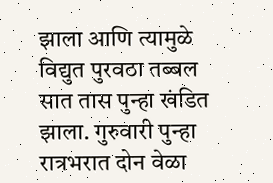झाला आणि त्यामुळे विद्युत पुरवठा तब्बल सात तास पुन्हा खंडित झाला. गुरुवारी पुन्हा रात्रभरात दोन वेळा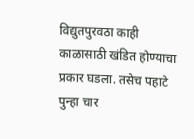विद्युतपुरवठा काही काळासाठी खंडित होण्याचा प्रकार घडला. तसेच पहाटे पुन्हा चार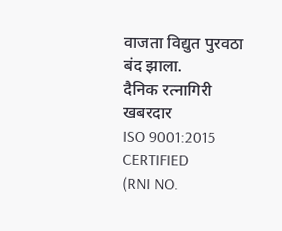वाजता विद्युत पुरवठा बंद झाला.
दैनिक रत्नागिरी खबरदार
ISO 9001:2015 CERTIFIED
(RNI NO.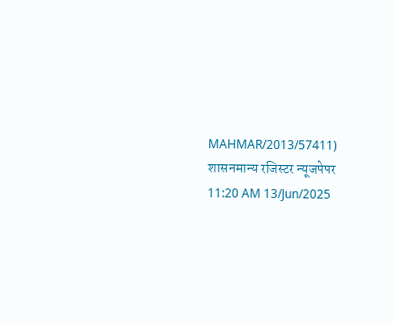MAHMAR/2013/57411)
शासनमान्य रजिस्टर न्यूजपेपर
11:20 AM 13/Jun/2025